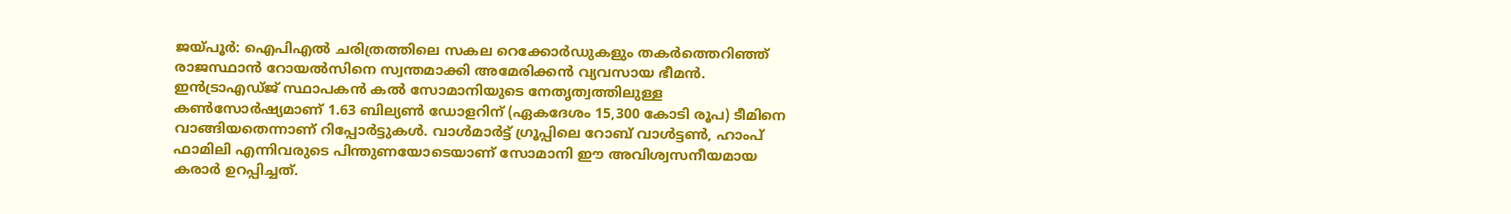ജയ്പൂർ: ഐപിഎൽ ചരിത്രത്തിലെ സകല റെക്കോർഡുകളും തകർത്തെറിഞ്ഞ് രാജസ്ഥാൻ റോയൽസിനെ സ്വന്തമാക്കി അമേരിക്കൻ വ്യവസായ ഭീമൻ. ഇൻട്രാഎഡ്ജ് സ്ഥാപകൻ കൽ സോമാനിയുടെ നേതൃത്വത്തിലുള്ള കൺസോർഷ്യമാണ് 1.63 ബില്യൺ ഡോളറിന് (ഏകദേശം 15,300 കോടി രൂപ) ടീമിനെ വാങ്ങിയതെന്നാണ് റിപ്പോർട്ടുകൾ. വാൾമാർട്ട് ഗ്രൂപ്പിലെ റോബ് വാൾട്ടൺ, ഹാംപ് ഫാമിലി എന്നിവരുടെ പിന്തുണയോടെയാണ് സോമാനി ഈ അവിശ്വസനീയമായ കരാർ ഉറപ്പിച്ചത്.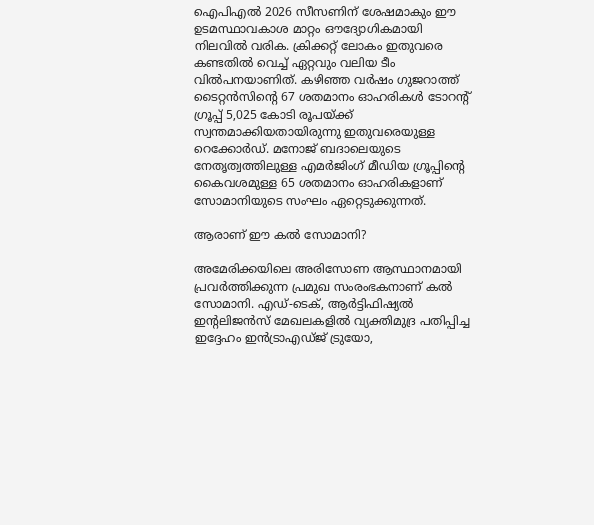ഐപിഎൽ 2026 സീസണിന് ശേഷമാകും ഈ ഉടമസ്ഥാവകാശ മാറ്റം ഔദ്യോഗികമായി നിലവിൽ വരിക. ക്രിക്കറ്റ് ലോകം ഇതുവരെ കണ്ടതിൽ വെച്ച് ഏറ്റവും വലിയ ടീം വിൽപനയാണിത്. കഴിഞ്ഞ വർഷം ഗുജറാത്ത് ടൈറ്റൻസിന്റെ 67 ശതമാനം ഓഹരികൾ ടോറന്റ് ഗ്രൂപ്പ് 5,025 കോടി രൂപയ്ക്ക് സ്വന്തമാക്കിയതായിരുന്നു ഇതുവരെയുള്ള റെക്കോർഡ്. മനോജ് ബദാലെയുടെ നേതൃത്വത്തിലുള്ള എമർജിംഗ് മീഡിയ ഗ്രൂപ്പിന്റെ കൈവശമുള്ള 65 ശതമാനം ഓഹരികളാണ് സോമാനിയുടെ സംഘം ഏറ്റെടുക്കുന്നത്.

ആരാണ് ഈ കൽ സോമാനി?

അമേരിക്കയിലെ അരിസോണ ആസ്ഥാനമായി പ്രവർത്തിക്കുന്ന പ്രമുഖ സംരംഭകനാണ് കൽ സോമാനി. എഡ്-ടെക്, ആർട്ടിഫിഷ്യൽ ഇന്റലിജൻസ് മേഖലകളിൽ വ്യക്തിമുദ്ര പതിപ്പിച്ച ഇദ്ദേഹം ഇൻട്രാഎഡ്ജ് ട്രുയോ,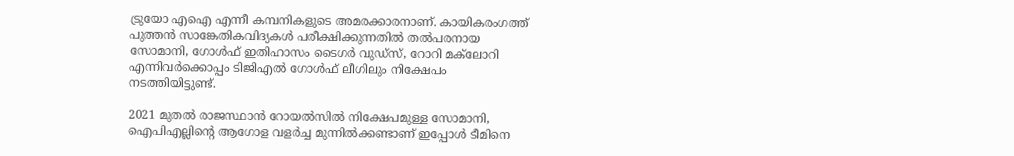ട്രുയോ എഐ എന്നീ കമ്പനികളുടെ അമരക്കാരനാണ്. കായികരംഗത്ത് പുത്തൻ സാങ്കേതികവിദ്യകൾ പരീക്ഷിക്കുന്നതിൽ തൽപരനായ സോമാനി, ഗോൾഫ് ഇതിഹാസം ടൈഗർ വുഡ്‌സ്, റോറി മക്‌ലോറി എന്നിവർക്കൊപ്പം ടിജിഎൽ ഗോൾഫ് ലീഗിലും നിക്ഷേപം നടത്തിയിട്ടുണ്ട്.

2021 മുതൽ രാജസ്ഥാൻ റോയൽസിൽ നിക്ഷേപമുള്ള സോമാനി, ഐപിഎല്ലിന്റെ ആഗോള വളർച്ച മുന്നിൽക്കണ്ടാണ് ഇപ്പോൾ ടീമിനെ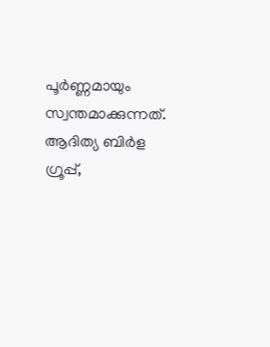പൂർണ്ണമായും സ്വന്തമാക്കുന്നത്. ആദിത്യ ബിർള ഗ്രൂപ്പ്,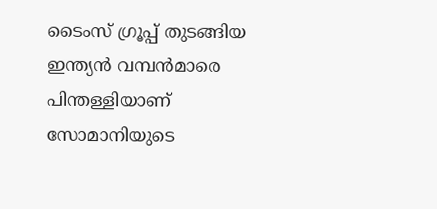ടൈംസ് ഗ്രൂപ്പ് തുടങ്ങിയ ഇന്ത്യൻ വമ്പൻമാരെ പിന്തള്ളിയാണ് സോമാനിയുടെ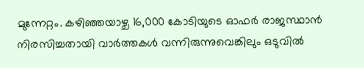മുന്നേറ്റം. കഴിഞ്ഞയാഴ്ച 16,000 കോടിയുടെ ഓഫർ രാജസ്ഥാൻ നിരസിച്ചതായി വാർത്തകൾ വന്നിരുന്നുവെങ്കിലും ഒടുവിൽ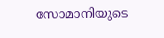സോമാനിയുടെ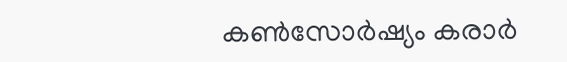കൺസോർഷ്യം കരാർ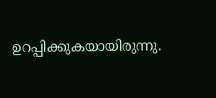ഉറപ്പിക്കുകയായിരുന്നു.